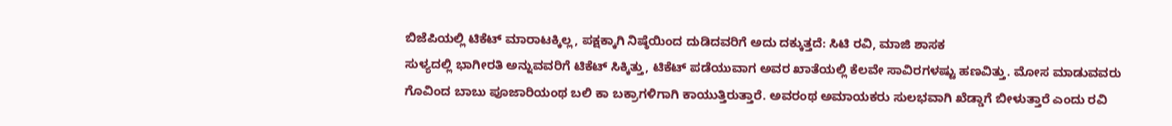ಬಿಜೆಪಿಯಲ್ಲಿ ಟಿಕೆಟ್ ಮಾರಾಟಕ್ಕಿಲ್ಲ, ಪಕ್ಷಕ್ಕಾಗಿ ನಿಷ್ಠೆಯಿಂದ ದುಡಿದವರಿಗೆ ಅದು ದಕ್ಕುತ್ತದೆ: ಸಿಟಿ ರವಿ, ಮಾಜಿ ಶಾಸಕ
ಸುಳ್ಯದಲ್ಲಿ ಭಾಗೀರತಿ ಅನ್ನುವವರಿಗೆ ಟಿಕೆಟ್ ಸಿಕ್ಕಿತ್ತು, ಟಿಕೆಟ್ ಪಡೆಯುವಾಗ ಅವರ ಖಾತೆಯಲ್ಲಿ ಕೆಲವೇ ಸಾವಿರಗಳಷ್ಟು ಹಣವಿತ್ತು. ಮೋಸ ಮಾಡುವವರು ಗೊವಿಂದ ಬಾಬು ಪೂಜಾರಿಯಂಥ ಬಲಿ ಕಾ ಬಕ್ರಾಗಳಿಗಾಗಿ ಕಾಯುತ್ತಿರುತ್ತಾರೆ. ಅವರಂಥ ಅಮಾಯಕರು ಸುಲಭವಾಗಿ ಖೆಡ್ಡಾಗೆ ಬೀಳುತ್ತಾರೆ ಎಂದು ರವಿ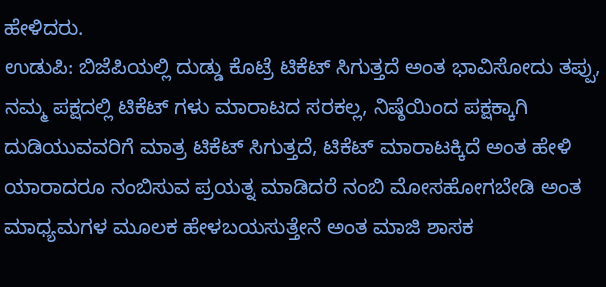ಹೇಳಿದರು.
ಉಡುಪಿ: ಬಿಜೆಪಿಯಲ್ಲಿ ದುಡ್ಡು ಕೊಟ್ರೆ ಟಿಕೆಟ್ ಸಿಗುತ್ತದೆ ಅಂತ ಭಾವಿಸೋದು ತಪ್ಪು, ನಮ್ಮ ಪಕ್ಷದಲ್ಲಿ ಟಿಕೆಟ್ ಗಳು ಮಾರಾಟದ ಸರಕಲ್ಲ, ನಿಷ್ಠೆಯಿಂದ ಪಕ್ಷಕ್ಕಾಗಿ ದುಡಿಯುವವರಿಗೆ ಮಾತ್ರ ಟಿಕೆಟ್ ಸಿಗುತ್ತದೆ, ಟಿಕೆಟ್ ಮಾರಾಟಕ್ಕಿದೆ ಅಂತ ಹೇಳಿ ಯಾರಾದರೂ ನಂಬಿಸುವ ಪ್ರಯತ್ನ ಮಾಡಿದರೆ ನಂಬಿ ಮೋಸಹೋಗಬೇಡಿ ಅಂತ ಮಾಧ್ಯಮಗಳ ಮೂಲಕ ಹೇಳಬಯಸುತ್ತೇನೆ ಅಂತ ಮಾಜಿ ಶಾಸಕ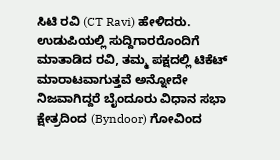ಸಿಟಿ ರವಿ (CT Ravi) ಹೇಳಿದರು. ಉಡುಪಿಯಲ್ಲಿ ಸುದ್ದಿಗಾರರೊಂದಿಗೆ ಮಾತಾಡಿದ ರವಿ, ತಮ್ಮ ಪಕ್ಷದಲ್ಲಿ ಟಿಕೆಟ್ ಮಾರಾಟವಾಗುತ್ತವೆ ಅನ್ನೋದೇ ನಿಜವಾಗಿದ್ದರೆ ಬೈಂದೂರು ವಿಧಾನ ಸಭಾ ಕ್ಷೇತ್ರದಿಂದ (Byndoor) ಗೋವಿಂದ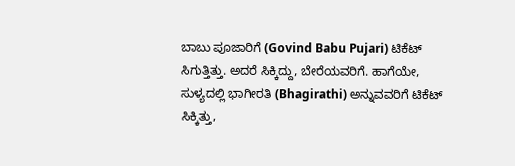ಬಾಬು ಪೂಜಾರಿಗೆ (Govind Babu Pujari) ಟಿಕೆಟ್ ಸಿಗುತ್ತಿತ್ತು. ಅದರೆ ಸಿಕ್ಕಿದ್ದು, ಬೇರೆಯವರಿಗೆ. ಹಾಗೆಯೇ, ಸುಳ್ಯದಲ್ಲಿ ಭಾಗೀರತಿ (Bhagirathi) ಅನ್ನುವವರಿಗೆ ಟಿಕೆಟ್ ಸಿಕ್ಕಿತ್ತು,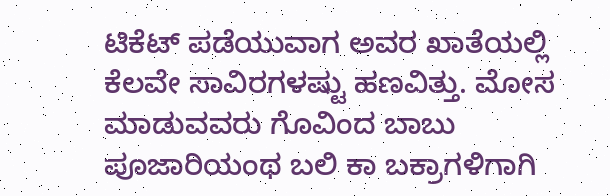ಟಿಕೆಟ್ ಪಡೆಯುವಾಗ ಅವರ ಖಾತೆಯಲ್ಲಿ ಕೆಲವೇ ಸಾವಿರಗಳಷ್ಟು ಹಣವಿತ್ತು. ಮೋಸ ಮಾಡುವವರು ಗೊವಿಂದ ಬಾಬು ಪೂಜಾರಿಯಂಥ ಬಲಿ ಕಾ ಬಕ್ರಾಗಳಿಗಾಗಿ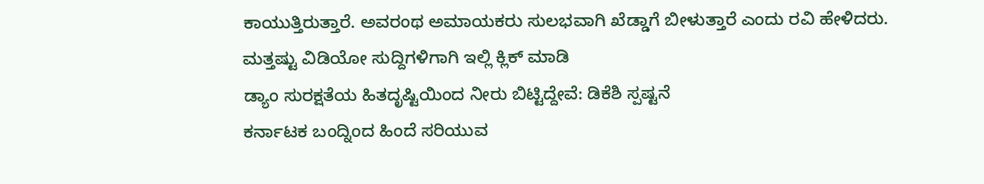ಕಾಯುತ್ತಿರುತ್ತಾರೆ. ಅವರಂಥ ಅಮಾಯಕರು ಸುಲಭವಾಗಿ ಖೆಡ್ಡಾಗೆ ಬೀಳುತ್ತಾರೆ ಎಂದು ರವಿ ಹೇಳಿದರು.
ಮತ್ತಷ್ಟು ವಿಡಿಯೋ ಸುದ್ದಿಗಳಿಗಾಗಿ ಇಲ್ಲಿ ಕ್ಲಿಕ್ ಮಾಡಿ
ಡ್ಯಾಂ ಸುರಕ್ಷತೆಯ ಹಿತದೃಷ್ಟಿಯಿಂದ ನೀರು ಬಿಟ್ಟಿದ್ದೇವೆ: ಡಿಕೆಶಿ ಸ್ಪಷ್ಟನೆ
ಕರ್ನಾಟಕ ಬಂದ್ನಿಂದ ಹಿಂದೆ ಸರಿಯುವ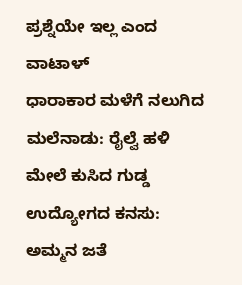ಪ್ರಶ್ನೆಯೇ ಇಲ್ಲ ಎಂದ ವಾಟಾಳ್
ಧಾರಾಕಾರ ಮಳೆಗೆ ನಲುಗಿದ ಮಲೆನಾಡು: ರೈಲ್ವೆ ಹಳಿ ಮೇಲೆ ಕುಸಿದ ಗುಡ್ಡ
ಉದ್ಯೋಗದ ಕನಸು: ಅಮ್ಮನ ಜತೆ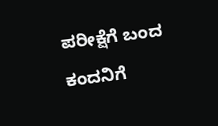ಪರೀಕ್ಷೆಗೆ ಬಂದ ಕಂದನಿಗೆ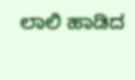ಲಾಲಿ ಹಾಡಿದ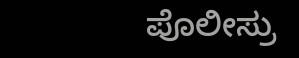ಪೊಲೀಸ್ರು